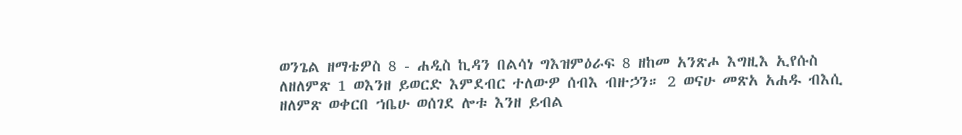ወንጌል ዘማቴዎስ 8 - ሐዲስ ኪዳን በልሳነ ግእዝምዕራፍ 8 ዘከመ አንጽሖ እግዚእ ኢየሱስ ለዘለምጽ 1 ወእንዘ ይወርድ እምደብር ተለውዎ ሰብእ ብዙኃን። 2 ወናሁ መጽአ አሐዱ ብእሲ ዘለምጽ ወቀርበ ኀቤሁ ወሰገደ ሎቱ እንዘ ይብል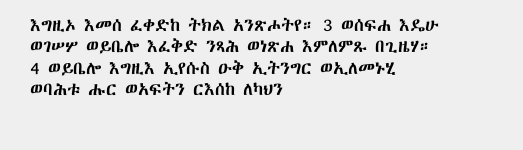እግዚኦ እመሰ ፈቀድከ ትክል አንጽሖትየ። 3 ወሰፍሐ እዴሁ ወገሠሦ ወይቤሎ እፈቅድ ንጻሕ ወነጽሐ እምለምጹ በጊዜሃ። 4 ወይቤሎ እግዚእ ኢየሱስ ዑቅ ኢትንግር ወኢለመኑሂ ወባሕቱ ሑር ወአፍትን ርእሰከ ለካህን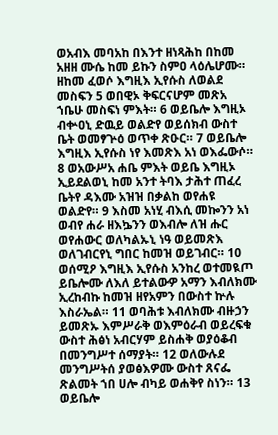ወአብእ መባአከ በእንተ ዘነጻሕከ በከመ አዘዘ ሙሴ ከመ ይኩን ስምዐ ላዕሌሆሙ። ዘከመ ፈወሶ እግዚእ ኢየሱስ ለወልደ መስፍን 5 ወበዊኦ ቅፍርናሆም መጽአ ኀቤሁ መስፍነ ምእት። 6 ወይቤሎ እግዚኦ ብቍዐኒ ድዉይ ወልድየ ወይሰክብ ውስተ ቤት ወመፃጕዕ ወጥቀ ጽዑር። 7 ወይቤሎ እግዚእ ኢየሱስ ነየ እመጽእ አነ ወእፌውሶ። 8 ወአውሥአ ሐቤ ምእት ወይቤ እግዚኦ ኢይደልወኒ ከመ አንተ ትባእ ታሕተ ጠፈረ ቤትየ ዳእሙ አዝዝ በቃልከ ወየሐዩ ወልድየ። 9 እስመ አነሂ ብእሲ መኰንን አነ ወብየ ሐራ ዘእኴንን ወእብሎ ለዝ ሑር ወየሐውር ወለካልኡኒ ነዓ ወይመጽእ ወለገብርየኒ ግበር ከመዝ ወይገብር። 10 ወሰሚዖ እግዚእ ኢየሱስ አንከረ ወተመዪጦ ይቤሎሙ ለእለ ይተልውዎ አማን እብለክሙ ኢረከብኩ ከመዝ ዘየአምን በውስተ ኵሉ እስራኤል። 11 ወባሕቱ እብለክሙ ብዙኃን ይመጽኡ እምሥራቅ ወእምዕራብ ወይረፍቁ ውስተ ሕፅነ አብርሃም ይስሐቅ ወያዕቆብ በመንግሥተ ሰማያት። 12 ወለውሉደ መንግሥትሰ ያወፅእዎሙ ውስተ ጸናፌ ጽልመት ኀበ ሀሎ ብካይ ወሐቅየ ስነን። 13 ወይቤሎ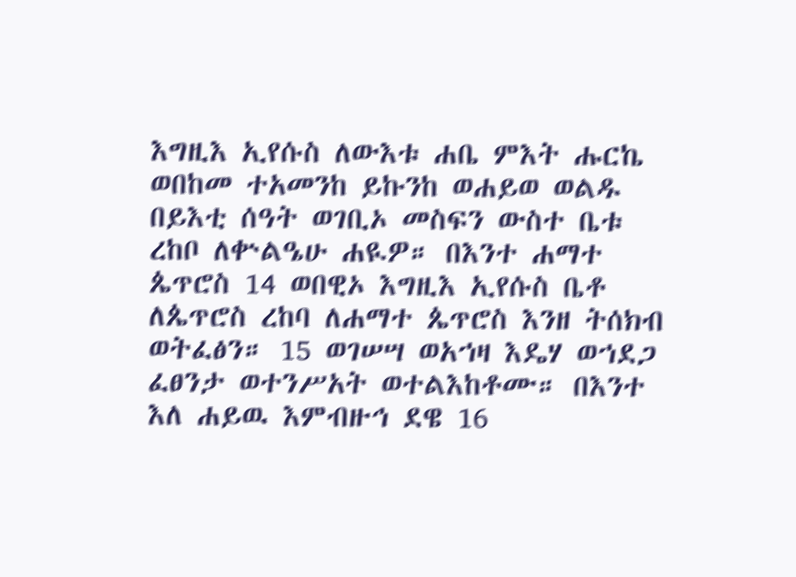እግዚእ ኢየሱስ ለውእቱ ሐቤ ምእት ሑርኬ ወበከመ ተአመንከ ይኩንከ ወሐይወ ወልዱ በይእቲ ሰዓት ወገቢኦ መስፍን ውስተ ቤቱ ረከቦ ለቍልዔሁ ሐዪዎ። በእንተ ሐማተ ጴጥሮስ 14 ወበዊኦ እግዚእ ኢየሱስ ቤቶ ለጴጥሮስ ረከባ ለሐማተ ጴጥሮስ እንዘ ትሰክብ ወትፈፅን። 15 ወገሠሣ ወአኀዛ እዴሃ ወኀደጋ ፈፀንታ ወተንሥአት ወተልእከቶሙ። በእንተ እለ ሐይዉ እምብዙኅ ደዌ 16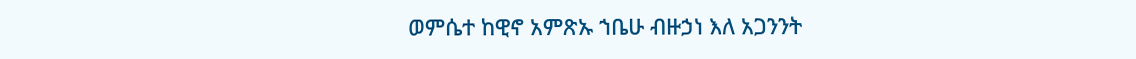ወምሴተ ከዊኖ አምጽኡ ኀቤሁ ብዙኃነ እለ አጋንንት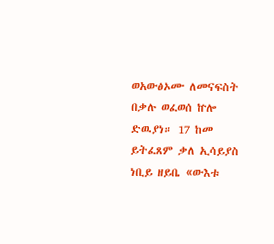ወአውፅኦሙ ለመናፍስት በቃሉ ወፈወሰ ኵሎ ድዉያነ። 17 ከመ ይትፈጸም ቃለ ኢሳይያስ ነቢይ ዘይቤ «ውእቱ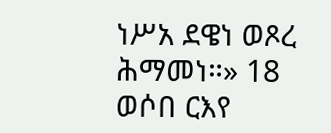ነሥአ ደዌነ ወጾረ ሕማመነ።» 18 ወሶበ ርእየ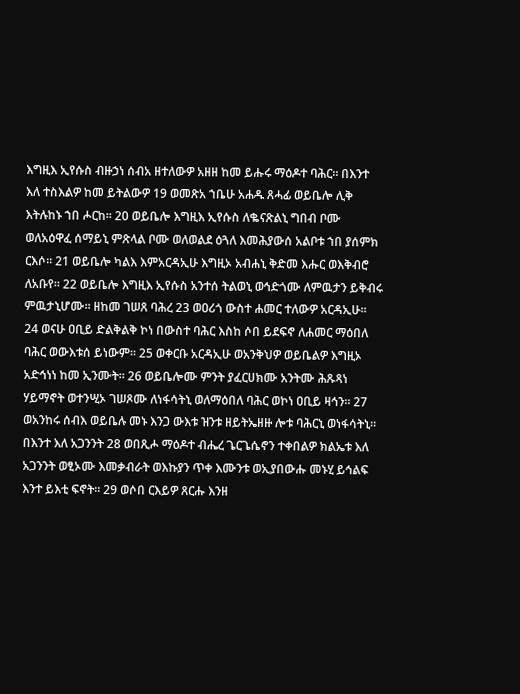እግዚእ ኢየሱስ ብዙኃነ ሰብአ ዘተለውዎ አዘዘ ከመ ይሑሩ ማዕዶተ ባሕር። በእንተ እለ ተስእልዎ ከመ ይትልውዎ 19 ወመጽአ ኀቤሁ አሐዱ ጸሓፊ ወይቤሎ ሊቅ እትሉከኑ ኀበ ሖርከ። 20 ወይቤሎ እግዚእ ኢየሱስ ለቈናጽልኒ ግበብ ቦሙ ወለአዕዋፈ ሰማይኒ ምጽላል ቦሙ ወለወልደ ዕጓለ እመሕያውሰ አልቦቱ ኀበ ያሰምክ ርእሶ። 21 ወይቤሎ ካልእ እምአርዳኢሁ እግዚኦ አብሐኒ ቅድመ እሑር ወእቅብሮ ለአቡየ። 22 ወይቤሎ እግዚእ ኢየሱስ አንተሰ ትልወኒ ወኅድጎሙ ለምዉታን ይቅብሩ ምዉታኒሆሙ። ዘከመ ገሠጸ ባሕረ 23 ወዐሪጎ ውስተ ሐመር ተለውዎ አርዳኢሁ። 24 ወናሁ ዐቢይ ድልቅልቅ ኮነ በውስተ ባሕር እስከ ሶበ ይደፍኖ ለሐመር ማዕበለ ባሕር ወውእቱሰ ይነውም። 25 ወቀርቡ አርዳኢሁ ወአንቅህዎ ወይቤልዎ እግዚኦ አድኅነነ ከመ ኢንሙት። 26 ወይቤሎሙ ምንት ያፈርሀክሙ አንትሙ ሕጹጻነ ሃይማኖት ወተንሢኦ ገሠጾሙ ለነፋሳትኒ ወለማዕበለ ባሕር ወኮነ ዐቢይ ዛኅን። 27 ወአንከሩ ሰብእ ወይቤሉ መኑ እንጋ ውእቱ ዝንቱ ዘይትኤዘዙ ሎቱ ባሕርኒ ወነፋሳትኒ። በእንተ እለ አጋንንት 28 ወበጺሖ ማዕዶተ ብሔረ ጌርጌሴኖን ተቀበልዎ ክልኤቱ እለ አጋንንት ወፂኦሙ እመቃብራት ወእኩያን ጥቀ እሙንቱ ወኢያበውሑ መኑሂ ይኅልፍ እንተ ይእቲ ፍኖት። 29 ወሶበ ርእይዎ ጸርሑ እንዘ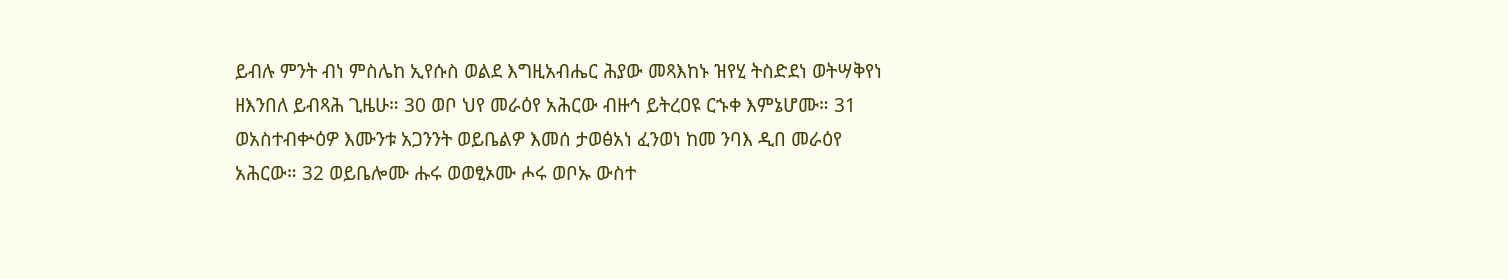ይብሉ ምንት ብነ ምስሌከ ኢየሱስ ወልደ እግዚአብሔር ሕያው መጻእከኑ ዝየሂ ትስድደነ ወትሣቅየነ ዘእንበለ ይብጻሕ ጊዜሁ። 30 ወቦ ህየ መራዕየ አሕርው ብዙኅ ይትረዐዩ ርኁቀ እምኔሆሙ። 31 ወአስተብቍዕዎ እሙንቱ አጋንንት ወይቤልዎ እመሰ ታወፅአነ ፈንወነ ከመ ንባእ ዲበ መራዕየ አሕርው። 32 ወይቤሎሙ ሑሩ ወወፂኦሙ ሖሩ ወቦኡ ውስተ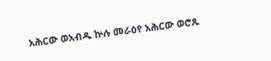አሕርው ወአብዱ ኵሉ መራዕየ አሕርው ወሮጹ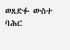ወጸድፉ ውስተ ባሕር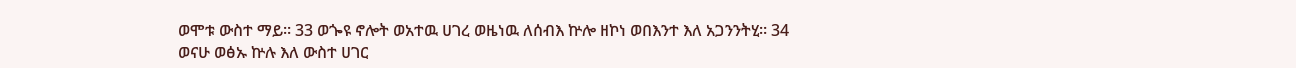ወሞቱ ውስተ ማይ። 33 ወጐዩ ኖሎት ወአተዉ ሀገረ ወዜነዉ ለሰብእ ኵሎ ዘኮነ ወበእንተ እለ አጋንንትሂ። 34 ወናሁ ወፅኡ ኵሉ እለ ውስተ ሀገር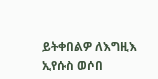ይትቀበልዎ ለእግዚእ ኢየሱስ ወሶበ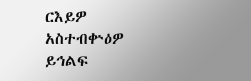ርእይዎ አስተብቍዕዎ ይኅልፍ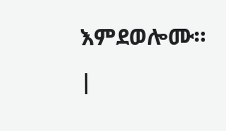እምደወሎሙ። |